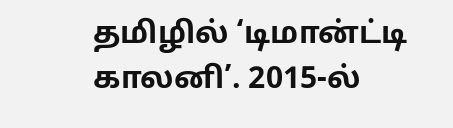தமிழில் ‘டிமான்ட்டி காலனி’. 2015-ல்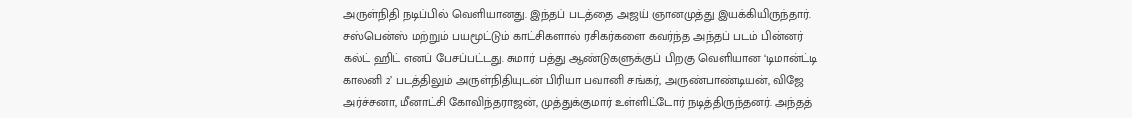அருள்நிதி நடிப்பில் வெளியானது. இந்தப் படத்தை அஜய் ஞானமுத்து இயக்கியிருந்தார். சஸ்பென்ஸ் மற்றும் பயமூட்டும் காட்சிகளால் ரசிகர்களை கவர்ந்த அந்தப் படம் பின்னர் கல்ட் ஹிட் எனப் பேசப்பட்டது. சுமார் பத்து ஆண்டுகளுக்குப் பிறகு வெளியான ‘டிமான்ட்டி காலனி 2’ படத்திலும் அருள்நிதியுடன் பிரியா பவானி சங்கர், அருண்பாண்டியன், விஜே அர்ச்சனா, மீனாட்சி கோவிந்தராஜன், முத்துக்குமார் உள்ளிட்டோர் நடித்திருந்தனர். அந்தத்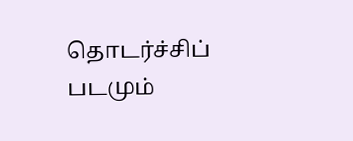தொடர்ச்சிப் படமும்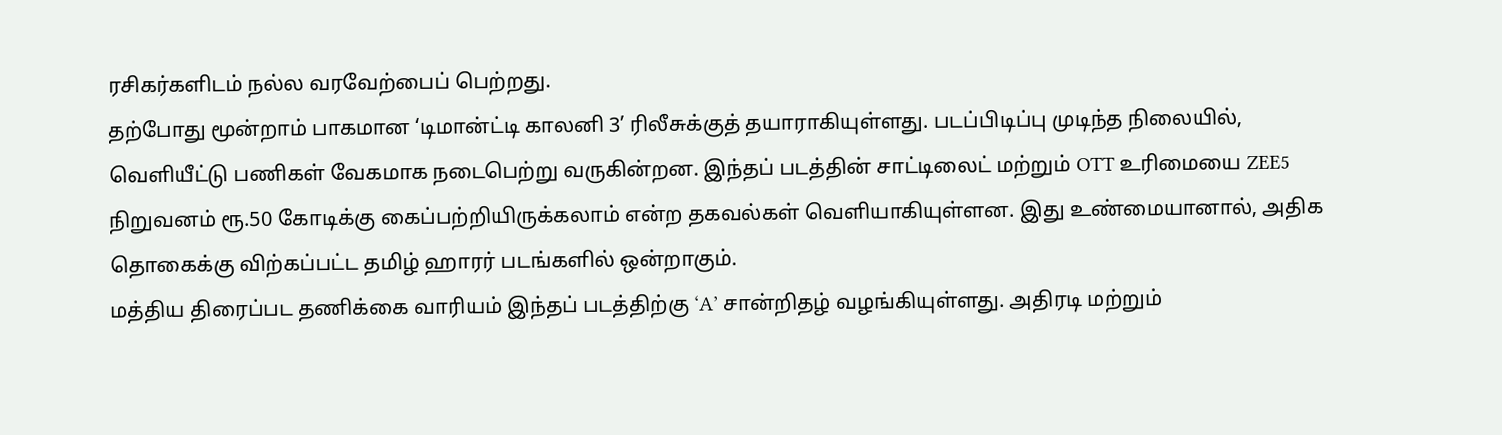ரசிகர்களிடம் நல்ல வரவேற்பைப் பெற்றது.
தற்போது மூன்றாம் பாகமான ‘டிமான்ட்டி காலனி 3’ ரிலீசுக்குத் தயாராகியுள்ளது. படப்பிடிப்பு முடிந்த நிலையில், வெளியீட்டு பணிகள் வேகமாக நடைபெற்று வருகின்றன. இந்தப் படத்தின் சாட்டிலைட் மற்றும் OTT உரிமையை ZEE5 நிறுவனம் ரூ.50 கோடிக்கு கைப்பற்றியிருக்கலாம் என்ற தகவல்கள் வெளியாகியுள்ளன. இது உண்மையானால், அதிக தொகைக்கு விற்கப்பட்ட தமிழ் ஹாரர் படங்களில் ஒன்றாகும்.
மத்திய திரைப்பட தணிக்கை வாரியம் இந்தப் படத்திற்கு ‘A’ சான்றிதழ் வழங்கியுள்ளது. அதிரடி மற்றும்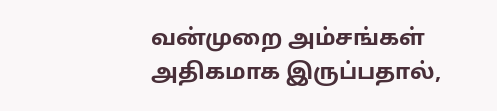வன்முறை அம்சங்கள் அதிகமாக இருப்பதால்,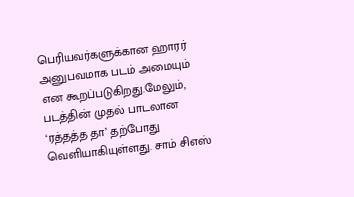பெரியவர்களுக்கான ஹாரர் அனுபவமாக படம் அமையும் என கூறப்படுகிறது.மேலும், படத்தின் முதல் பாடலான ‘ரத்தத்த தா’ தற்போது வெளியாகியுள்ளது. சாம் சிஎஸ்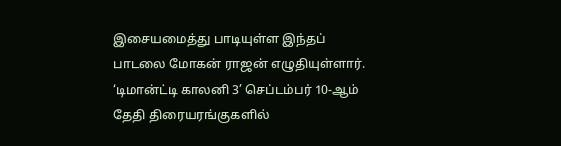இசையமைத்து பாடியுள்ள இந்தப் பாடலை மோகன் ராஜன் எழுதியுள்ளார். ‘டிமான்ட்டி காலனி 3’ செப்டம்பர் 10-ஆம் தேதி திரையரங்குகளில்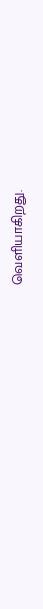வெளியாகிறது.